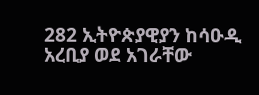282 ኢትዮጵያዊያን ከሳዑዲ አረቢያ ወደ አገራቸው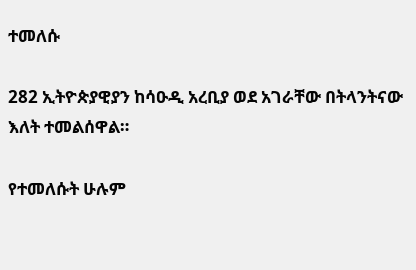ተመለሱ

282 ኢትዮጵያዊያን ከሳዑዲ አረቢያ ወደ አገራቸው በትላንትናው እለት ተመልሰዋል።

የተመለሱት ሁሉም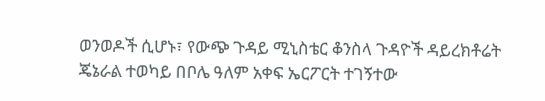ወንወዶች ሲሆኑ፣ የውጭ ጉዳይ ሚኒስቴር ቆንስላ ጉዳዮች ዳይረክቶሬት ጄኔራል ተወካይ በቦሌ ዓለም አቀፍ ኤርፖርት ተገኝተው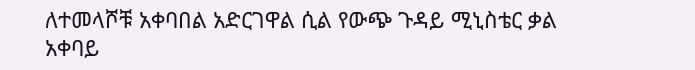ለተመላሾቹ አቀባበል አድርገዋል ሲል የውጭ ጉዳይ ሚኒስቴር ቃል አቀባይ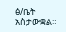ፅ/ቤት አስታውቋል።